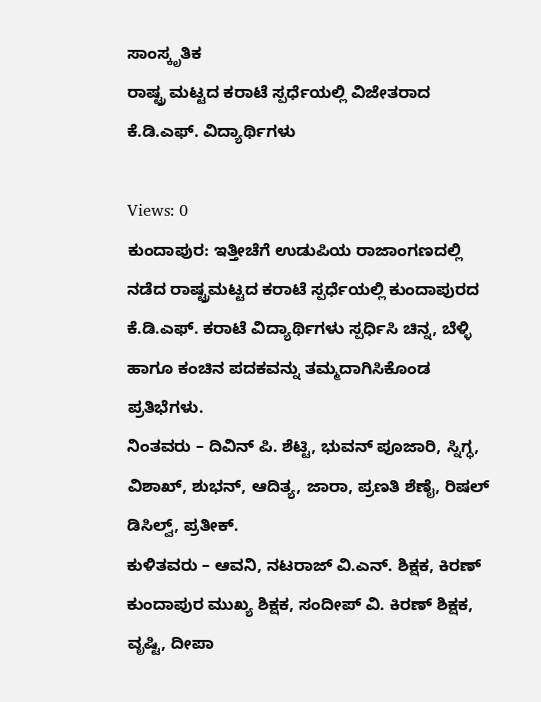ಸಾಂಸ್ಕೃತಿಕ
ರಾಷ್ಟ್ರ ಮಟ್ಟದ ಕರಾಟೆ ಸ್ಪರ್ಧೆಯಲ್ಲಿ ವಿಜೇತರಾದ ಕೆ.ಡಿ.ಎಫ್. ವಿದ್ಯಾರ್ಥಿಗಳು

Views: 0
ಕುಂದಾಪುರ: ಇತ್ತೀಚೆಗೆ ಉಡುಪಿಯ ರಾಜಾಂಗಣದಲ್ಲಿ ನಡೆದ ರಾಷ್ಟ್ರಮಟ್ಟದ ಕರಾಟೆ ಸ್ಪರ್ಧೆಯಲ್ಲಿ ಕುಂದಾಪುರದ ಕೆ.ಡಿ.ಎಫ್. ಕರಾಟೆ ವಿದ್ಯಾರ್ಥಿಗಳು ಸ್ಪರ್ಧಿಸಿ ಚಿನ್ನ, ಬೆಳ್ಳಿ ಹಾಗೂ ಕಂಚಿನ ಪದಕವನ್ನು ತಮ್ಮದಾಗಿಸಿಕೊಂಡ ಪ್ರತಿಭೆಗಳು.
ನಿಂತವರು – ದಿವಿನ್ ಪಿ. ಶೆಟ್ಟಿ, ಭುವನ್ ಪೂಜಾರಿ, ಸ್ನಿಗ್ಧ, ವಿಶಾಖ್, ಶುಭನ್, ಆದಿತ್ಯ, ಜಾರಾ, ಪ್ರಣತಿ ಶೆಣೈ, ರಿಷಲ್ ಡಿಸಿಲ್ವ್, ಪ್ರತೀಕ್.
ಕುಳಿತವರು – ಆವನಿ, ನಟರಾಜ್ ವಿ.ಎನ್. ಶಿಕ್ಷಕ, ಕಿರಣ್ ಕುಂದಾಪುರ ಮುಖ್ಯ ಶಿಕ್ಷಕ, ಸಂದೀಪ್ ವಿ. ಕಿರಣ್ ಶಿಕ್ಷಕ, ವೃಷ್ಟಿ, ದೀಪಾ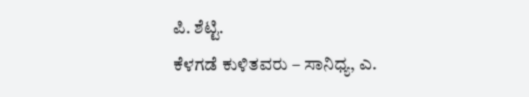ಪಿ. ಶೆಟ್ಟಿ.
ಕೆಳಗಡೆ ಕುಳಿತವರು – ಸಾನಿಧ್ಯ, ಎ.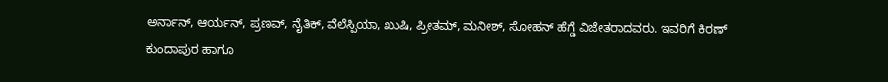ಅರ್ನಾನ್, ಆರ್ಯನ್, ಪ್ರಣವ್, ನೈತಿಕ್, ವೆಲೆಸ್ಪಿಯಾ, ಖುಷಿ, ಪ್ರೀತಮ್, ಮನೀಶ್, ಸೋಹನ್ ಹೆಗ್ಡೆ ವಿಜೇತರಾದವರು. ಇವರಿಗೆ ಕಿರಣ್ ಕುಂದಾಪುರ ಹಾಗೂ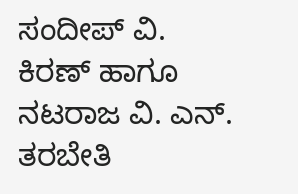ಸಂದೀಪ್ ವಿ. ಕಿರಣ್ ಹಾಗೂ ನಟರಾಜ ವಿ. ಎನ್. ತರಬೇತಿ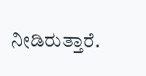ನೀಡಿರುತ್ತಾರೆ.